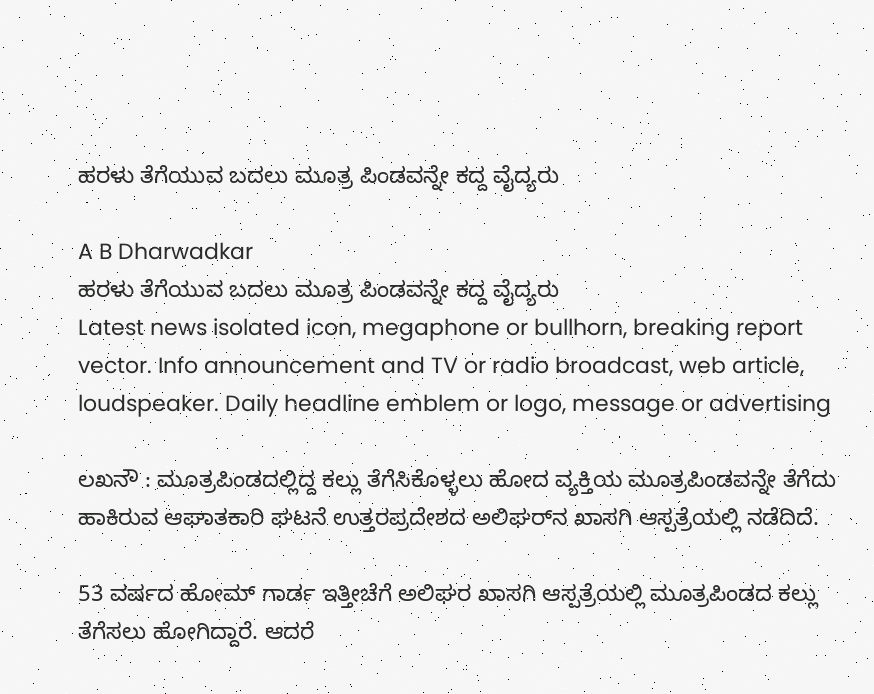ಹರಳು ತೆಗೆಯುವ ಬದಲು ಮೂತ್ರ ಪಿಂಡವನ್ನೇ ಕದ್ದ ವೈದ್ಯರು

A B Dharwadkar
ಹರಳು ತೆಗೆಯುವ ಬದಲು ಮೂತ್ರ ಪಿಂಡವನ್ನೇ ಕದ್ದ ವೈದ್ಯರು
Latest news isolated icon, megaphone or bullhorn, breaking report vector. Info announcement and TV or radio broadcast, web article, loudspeaker. Daily headline emblem or logo, message or advertising

ಲಖನೌ : ಮೂತ್ರಪಿಂಡದಲ್ಲಿದ್ದ ಕಲ್ಲು ತೆಗೆಸಿಕೊಳ್ಳಲು ಹೋದ ವ್ಯಕ್ತಿಯ ಮೂತ್ರಪಿಂಡವನ್ನೇ ತೆಗೆದು ಹಾಕಿರುವ ಆಘಾತಕಾರಿ ಘಟನೆ ಉತ್ತರಪ್ರದೇಶದ ಅಲಿಘರ್‌ನ ಖಾಸಗಿ ಆಸ್ಪತ್ರೆಯಲ್ಲಿ ನಡೆದಿದೆ.

53 ವರ್ಷದ ಹೋಮ್ ಗಾರ್ಡ ಇತ್ತೀಚೆಗೆ ಅಲಿಘರ‌ ಖಾಸಗಿ ಆಸ್ಪತ್ರೆಯಲ್ಲಿ ಮೂತ್ರಪಿಂಡದ ಕಲ್ಲು ತೆಗೆಸಲು ಹೋಗಿದ್ದಾರೆ. ಆದರೆ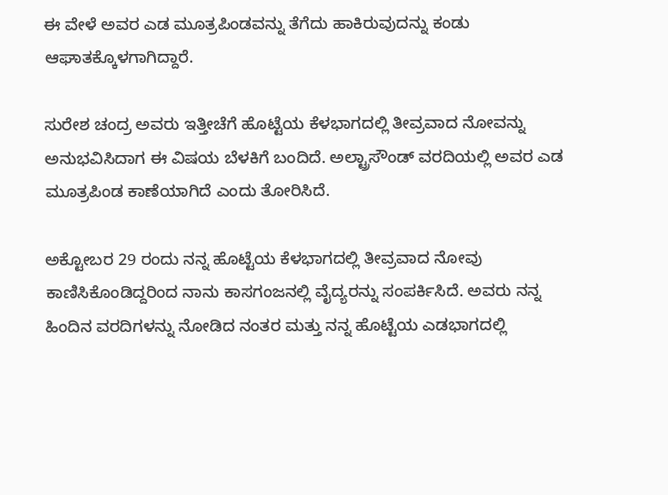ಈ ವೇಳೆ ಅವರ ಎಡ ಮೂತ್ರಪಿಂಡವನ್ನು ತೆಗೆದು ಹಾಕಿರುವುದನ್ನು ಕಂಡು ಆಘಾತಕ್ಕೊಳಗಾಗಿದ್ದಾರೆ.

ಸುರೇಶ ಚಂದ್ರ ಅವರು ಇತ್ತೀಚೆಗೆ ಹೊಟ್ಟೆಯ ಕೆಳಭಾಗದಲ್ಲಿ ತೀವ್ರವಾದ ನೋವನ್ನು ಅನುಭವಿಸಿದಾಗ ಈ ವಿಷಯ ಬೆಳಕಿಗೆ ಬಂದಿದೆ. ಅಲ್ಟ್ರಾಸೌಂಡ್ ವರದಿಯಲ್ಲಿ ಅವರ ಎಡ ಮೂತ್ರಪಿಂಡ ಕಾಣೆಯಾಗಿದೆ ಎಂದು ತೋರಿಸಿದೆ.

ಅಕ್ಟೋಬರ 29 ರಂದು ನನ್ನ ಹೊಟ್ಟೆಯ ಕೆಳಭಾಗದಲ್ಲಿ ತೀವ್ರವಾದ ನೋವು ಕಾಣಿಸಿಕೊಂಡಿದ್ದರಿಂದ ನಾನು ಕಾಸಗಂಜನಲ್ಲಿ ವೈದ್ಯರನ್ನು ಸಂಪರ್ಕಿಸಿದೆ. ಅವರು ನನ್ನ ಹಿಂದಿನ ವರದಿಗಳನ್ನು ನೋಡಿದ ನಂತರ ಮತ್ತು ನನ್ನ ಹೊಟ್ಟೆಯ ಎಡಭಾಗದಲ್ಲಿ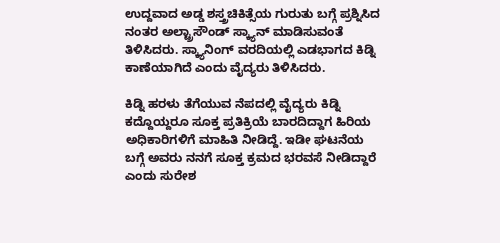ಉದ್ದವಾದ ಅಡ್ಡ ಶಸ್ತ್ರಚಿಕಿತ್ಸೆಯ ಗುರುತು ಬಗ್ಗೆ ಪ್ರಶ್ನಿಸಿದ ನಂತರ ಅಲ್ಟ್ರಾಸೌಂಡ್ ಸ್ಕ್ಯಾನ್ ಮಾಡಿಸುವಂತೆ ತಿಳಿಸಿದರು. ಸ್ಕ್ಯಾನಿಂಗ್ ವರದಿಯಲ್ಲಿ ಎಡಭಾಗದ ಕಿಡ್ನಿ ಕಾಣೆಯಾಗಿದೆ ಎಂದು ವೈದ್ಯರು ತಿಳಿಸಿದರು.

ಕಿಡ್ನಿ ಹರಳು ತೆಗೆಯುವ ನೆಪದಲ್ಲಿ ವೈದ್ಯರು ಕಿಡ್ನಿ ಕದ್ದೊಯ್ದರೂ ಸೂಕ್ತ ಪ್ರತಿಕ್ರಿಯೆ ಬಾರದಿದ್ದಾಗ ಹಿರಿಯ ಅಧಿಕಾರಿಗಳಿಗೆ ಮಾಹಿತಿ ನೀಡಿದ್ದೆ. ಇಡೀ ಘಟನೆಯ ಬಗ್ಗೆ ಅವರು ನನಗೆ ಸೂಕ್ತ ಕ್ರಮದ ಭರವಸೆ ನೀಡಿದ್ದಾರೆ ಎಂದು ಸುರೇಶ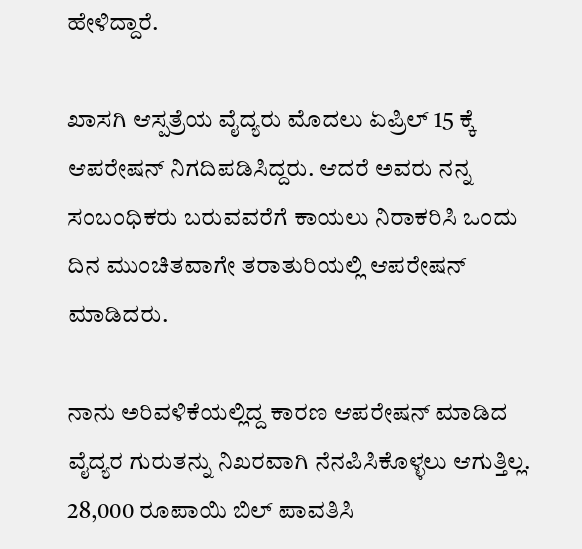ಹೇಳಿದ್ದಾರೆ.

ಖಾಸಗಿ ಆಸ್ಪತ್ರೆಯ ವೈದ್ಯರು ಮೊದಲು ಏಪ್ರಿಲ್ 15 ಕ್ಕೆ ಆಪರೇಷನ್ ನಿಗದಿಪಡಿಸಿದ್ದರು. ಆದರೆ ಅವರು ನನ್ನ ಸಂಬಂಧಿಕರು ಬರುವವರೆಗೆ ಕಾಯಲು ನಿರಾಕರಿಸಿ ಒಂದು ದಿನ ಮುಂಚಿತವಾಗೇ ತರಾತುರಿಯಲ್ಲಿ ಆಪರೇಷನ್ ಮಾಡಿದರು.

ನಾನು ಅರಿವಳಿಕೆಯಲ್ಲಿದ್ದ ಕಾರಣ ಆಪರೇಷನ್ ಮಾಡಿದ ವೈದ್ಯರ ಗುರುತನ್ನು ನಿಖರವಾಗಿ ನೆನಪಿಸಿಕೊಳ್ಳಲು ಆಗುತ್ತಿಲ್ಲ. 28,000 ರೂಪಾಯಿ ಬಿಲ್ ಪಾವತಿಸಿ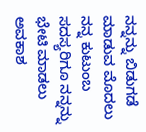ನನ್ನನ್ನು ಬಿಡುಗಡೆ ಮಾಡುವ ಮೊದಲು ನನ್ನ ಕುಟುಂಬ ಸದಸ್ಯರಿಗೂ ನನ್ನನ್ನು ಭೇಟಿ ಮಾಡಲು ಅವಕಾಶ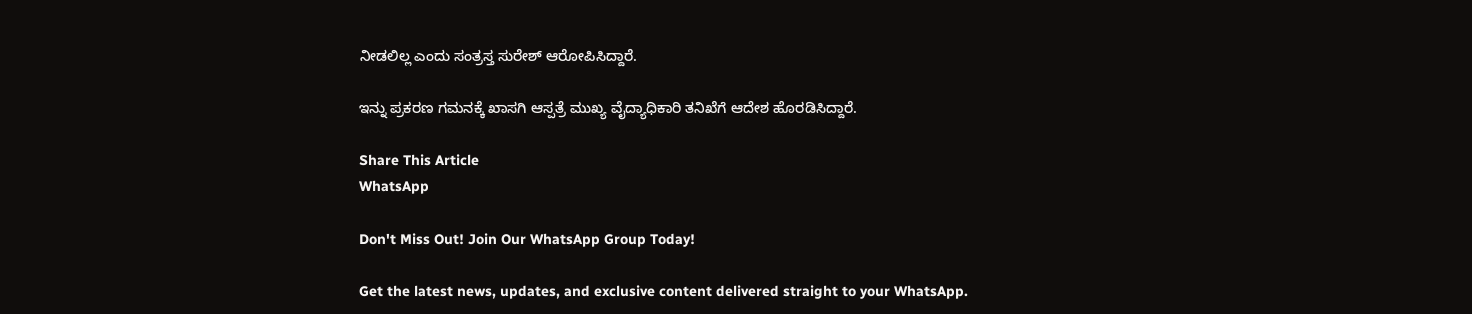ನೀಡಲಿಲ್ಲ ಎಂದು ಸಂತ್ರಸ್ತ ಸುರೇಶ್ ಆರೋಪಿಸಿದ್ದಾರೆ.

ಇನ್ನು ಪ್ರಕರಣ ಗಮನಕ್ಕೆ ಖಾಸಗಿ ಆಸ್ಪತ್ರೆ ಮುಖ್ಯ ವೈದ್ಯಾಧಿಕಾರಿ ತನಿಖೆಗೆ ಆದೇಶ ಹೊರಡಿಸಿದ್ದಾರೆ.

Share This Article
WhatsApp

Don't Miss Out! Join Our WhatsApp Group Today!

Get the latest news, updates, and exclusive content delivered straight to your WhatsApp.